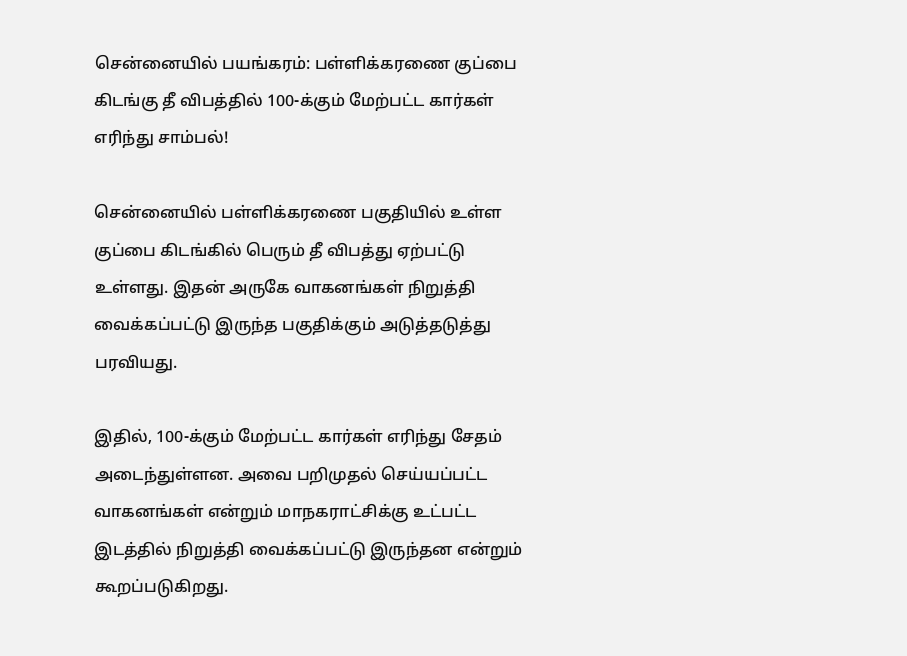சென்னையில் பயங்கரம்: பள்ளிக்கரணை குப்பை கிடங்கு தீ விபத்தில் 100-க்கும் மேற்பட்ட கார்கள் எரிந்து சாம்பல்!

சென்னையில் பள்ளிக்கரணை பகுதியில் உள்ள குப்பை கிடங்கில் பெரும் தீ விபத்து ஏற்பட்டு உள்ளது. இதன் அருகே வாகனங்கள் நிறுத்தி வைக்கப்பட்டு இருந்த பகுதிக்கும் அடுத்தடுத்து பரவியது.

இதில், 100-க்கும் மேற்பட்ட கார்கள் எரிந்து சேதம் அடைந்துள்ளன. அவை பறிமுதல் செய்யப்பட்ட வாகனங்கள் என்றும் மாநகராட்சிக்கு உட்பட்ட இடத்தில் நிறுத்தி வைக்கப்பட்டு இருந்தன என்றும் கூறப்படுகிறது.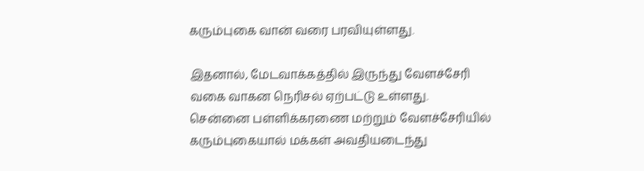கரும்புகை வான் வரை பரவியுள்ளது.

இதனால், மேடவாக்கத்தில் இருந்து வேளச்சேரி வகை வாகன நெரிசல் ஏற்பட்டு உள்ளது. சென்னை பள்ளிக்கரணை மற்றும் வேளச்சேரியில் கரும்புகையால் மக்கள் அவதியடைந்து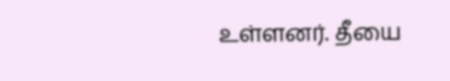உள்ளனர். தீயை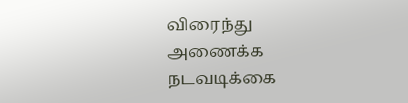விரைந்து அணைக்க நடவடிக்கை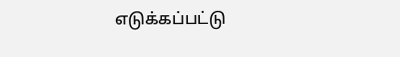எடுக்கப்பட்டு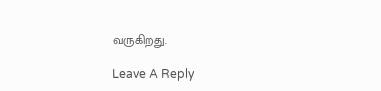வருகிறது.

Leave A Reply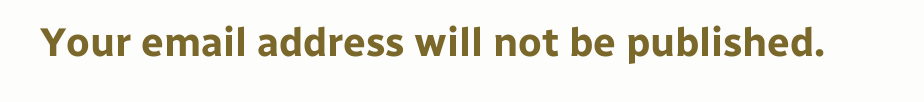Your email address will not be published.